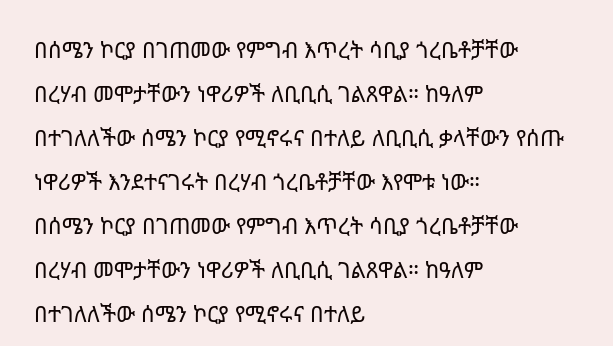በሰሜን ኮርያ በገጠመው የምግብ እጥረት ሳቢያ ጎረቤቶቻቸው በረሃብ መሞታቸውን ነዋሪዎች ለቢቢሲ ገልጸዋል። ከዓለም በተገለለችው ሰሜን ኮርያ የሚኖሩና በተለይ ለቢቢሲ ቃላቸውን የሰጡ ነዋሪዎች እንደተናገሩት በረሃብ ጎረቤቶቻቸው እየሞቱ ነው።
በሰሜን ኮርያ በገጠመው የምግብ እጥረት ሳቢያ ጎረቤቶቻቸው በረሃብ መሞታቸውን ነዋሪዎች ለቢቢሲ ገልጸዋል። ከዓለም በተገለለችው ሰሜን ኮርያ የሚኖሩና በተለይ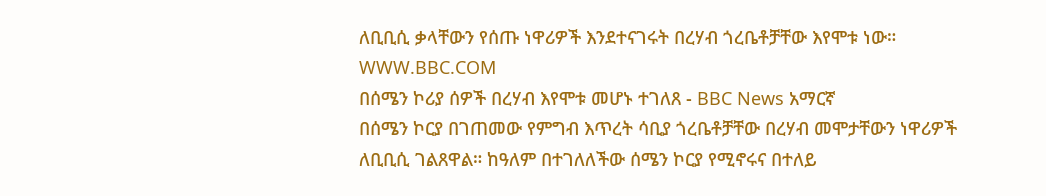ለቢቢሲ ቃላቸውን የሰጡ ነዋሪዎች እንደተናገሩት በረሃብ ጎረቤቶቻቸው እየሞቱ ነው።
WWW.BBC.COM
በሰሜን ኮሪያ ሰዎች በረሃብ እየሞቱ መሆኑ ተገለጸ - BBC News አማርኛ
በሰሜን ኮርያ በገጠመው የምግብ እጥረት ሳቢያ ጎረቤቶቻቸው በረሃብ መሞታቸውን ነዋሪዎች ለቢቢሲ ገልጸዋል። ከዓለም በተገለለችው ሰሜን ኮርያ የሚኖሩና በተለይ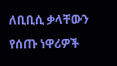ለቢቢሲ ቃላቸውን የሰጡ ነዋሪዎች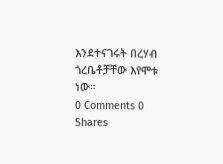እንደተናገሩት በረሃብ ጎረቤቶቻቸው እየሞቱ ነው።
0 Comments 0 Shares